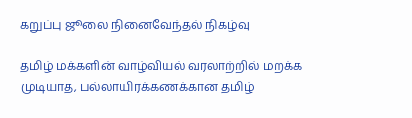கறுப்பு ஜூலை நினைவேந்தல் நிகழ்வு

தமிழ் மக்களின் வாழ்வியல் வரலாற்றில் மறக்க முடியாத, பல்லாயிரக்கணக்கான தமிழ்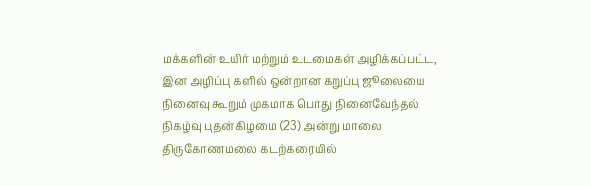மக்களின் உயிர் மற்றும் உடமைகள் அழிக்கப்பட்ட, இன அழிப்பு களில் ஒன்றான கறுப்பு ஜூலையை நினைவு கூறும் முகமாக பொது நினைவேந்தல் நிகழ்வு புதன்கிழமை (23) அன்று மாலை திருகோணமலை கடற்கரையில்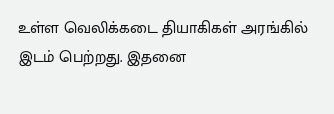உள்ள வெலிக்கடை தியாகிகள் அரங்கில் இடம் பெற்றது. இதனை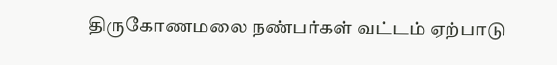திருகோணமலை நண்பர்கள் வட்டம் ஏற்பாடு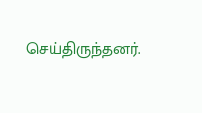செய்திருந்தனர்.